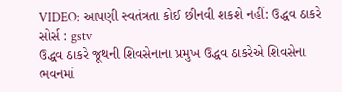VIDEO: આપણી સ્વતંત્રતા કોઈ છીનવી શકશે નહીં: ઉદ્ધવ ઠાકરે
સોર્સ : gstv
ઉદ્ધવ ઠાકરે જૂથની શિવસેનાના પ્રમુખ ઉદ્ધવ ઠાકરેએ શિવસેના ભવનમાં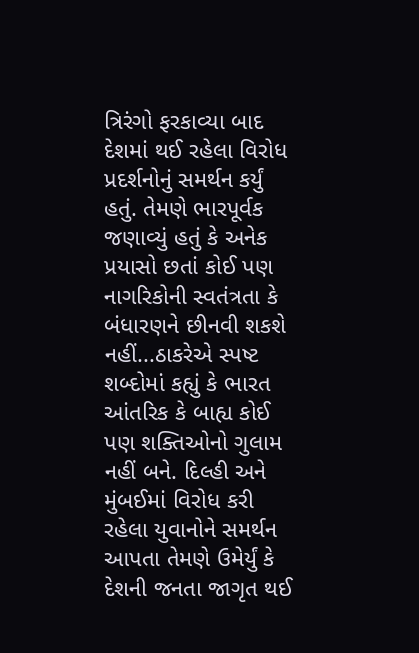ત્રિરંગો ફરકાવ્યા બાદ દેશમાં થઈ રહેલા વિરોધ પ્રદર્શનોનું સમર્થન કર્યું હતું. તેમણે ભારપૂર્વક જણાવ્યું હતું કે અનેક પ્રયાસો છતાં કોઈ પણ નાગરિકોની સ્વતંત્રતા કે બંધારણને છીનવી શકશે નહીં...ઠાકરેએ સ્પષ્ટ શબ્દોમાં કહ્યું કે ભારત આંતરિક કે બાહ્ય કોઈ પણ શક્તિઓનો ગુલામ નહીં બને. દિલ્હી અને મુંબઈમાં વિરોધ કરી રહેલા યુવાનોને સમર્થન આપતા તેમણે ઉમેર્યું કે દેશની જનતા જાગૃત થઈ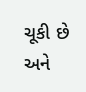ચૂકી છે અને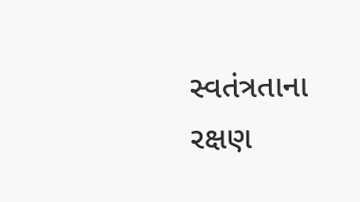સ્વતંત્રતાના રક્ષણ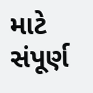માટે સંપૂર્ણ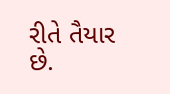રીતે તૈયાર છે.